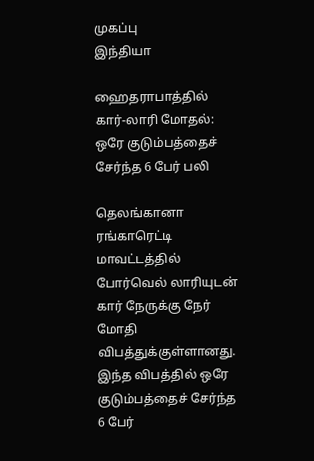முகப்பு
இந்தியா

ஹைதராபாத்தில் கார்-லாரி மோதல்: ஒரே குடும்பத்தைச் சேர்ந்த 6 பேர் பலி

தெலங்கானா ரங்காரெட்டி மாவட்டத்தில் போர்வெல் லாரியுடன் கார் நேருக்கு நேர் மோதி விபத்துக்குள்ளானது. இந்த விபத்தில் ஒரே குடும்பத்தைச் சேர்ந்த 6 பேர்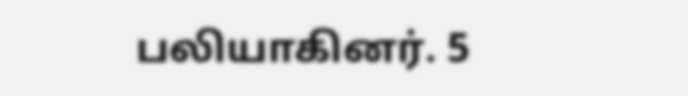பலியாகினர். 5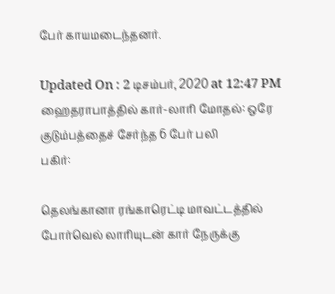பேர் காயமடைந்தனர்.

Updated On : 2 டிசம்பர், 2020 at 12:47 PM
ஹைதராபாத்தில் கார்-லாரி மோதல்: ஒரே குடும்பத்தைச் சேர்ந்த 6 பேர் பலி
பகிர்:

தெலங்கானா ரங்காரெட்டி மாவட்டத்தில் போர்வெல் லாரியுடன் கார் நேருக்கு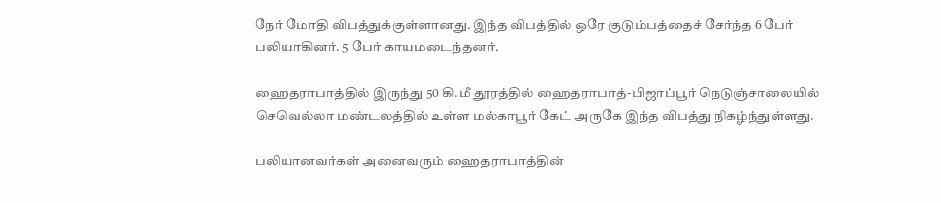நேர் மோதி விபத்துக்குள்ளானது. இந்த விபத்தில் ஒரே குடும்பத்தைச் சேர்ந்த 6 பேர் பலியாகினர். 5 பேர் காயமடைந்தனர்.

ஹைதராபாத்தில் இருந்து 50 கி.மீ தூரத்தில் ஹைதராபாத்-பிஜாப்பூர் நெடுஞ்சாலையில் செவெல்லா மண்டலத்தில் உள்ள மல்காபூர் கேட் அருகே இந்த விபத்து நிகழ்ந்துள்ளது.

பலியானவர்கள் அனைவரும் ஹைதராபாத்தின்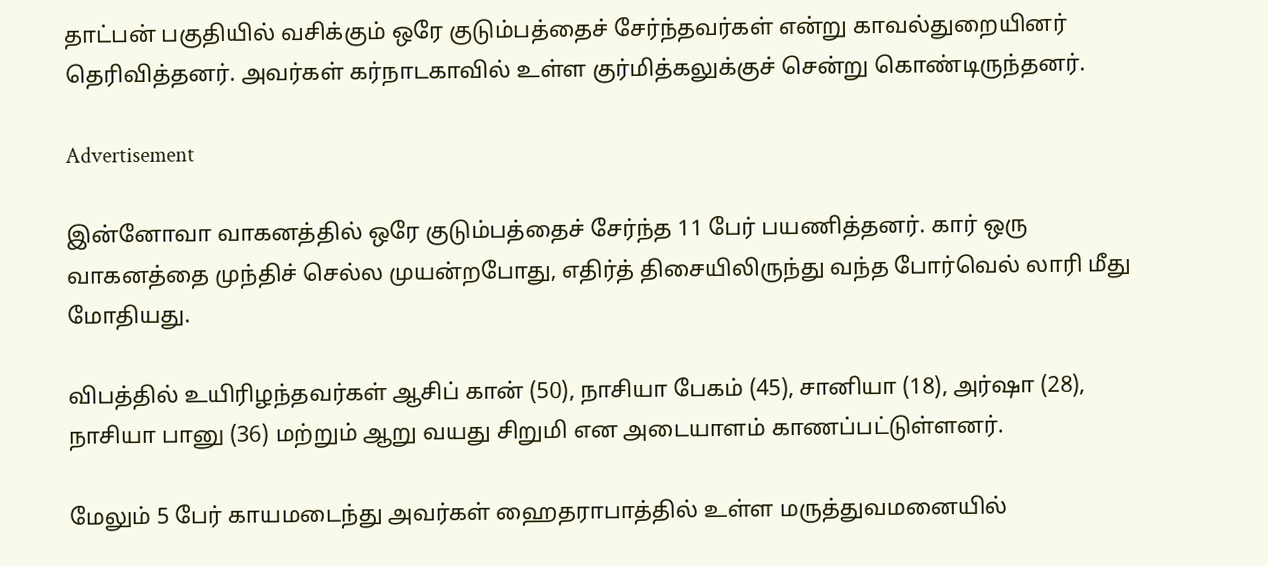தாட்பன் பகுதியில் வசிக்கும் ஒரே குடும்பத்தைச் சேர்ந்தவர்கள் என்று காவல்துறையினர் தெரிவித்தனர். அவர்கள் கர்நாடகாவில் உள்ள குர்மித்கலுக்குச் சென்று கொண்டிருந்தனர்.

Advertisement

இன்னோவா வாகனத்தில் ஒரே குடும்பத்தைச் சேர்ந்த 11 பேர் பயணித்தனர். கார் ஒரு வாகனத்தை முந்திச் செல்ல முயன்றபோது, எதிர்த் திசையிலிருந்து வந்த போர்வெல் லாரி மீது மோதியது.

விபத்தில் உயிரிழந்தவர்கள் ஆசிப் கான் (50), நாசியா பேகம் (45), சானியா (18), அர்ஷா (28), நாசியா பானு (36) மற்றும் ஆறு வயது சிறுமி என அடையாளம் காணப்பட்டுள்ளனர்.

மேலும் 5 பேர் காயமடைந்து அவர்கள் ஹைதராபாத்தில் உள்ள மருத்துவமனையில்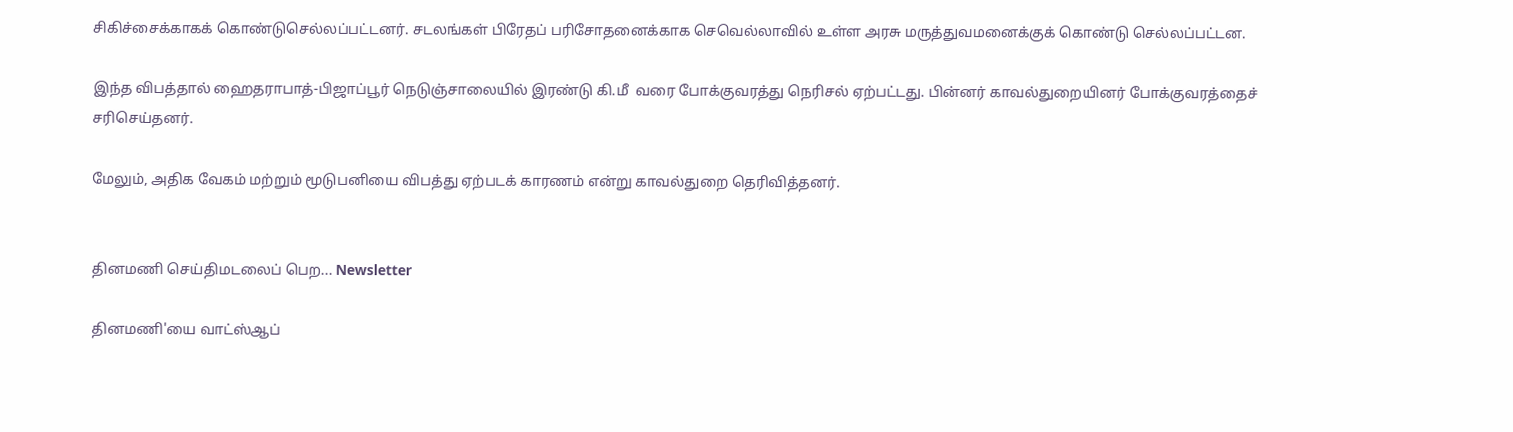சிகிச்சைக்காகக் கொண்டுசெல்லப்பட்டனர். சடலங்கள் பிரேதப் பரிசோதனைக்காக செவெல்லாவில் உள்ள அரசு மருத்துவமனைக்குக் கொண்டு செல்லப்பட்டன.

இந்த விபத்தால் ஹைதராபாத்-பிஜாப்பூர் நெடுஞ்சாலையில் இரண்டு கி.மீ  வரை போக்குவரத்து நெரிசல் ஏற்பட்டது. பின்னர் காவல்துறையினர் போக்குவரத்தைச் சரிசெய்தனர்.

மேலும், அதிக வேகம் மற்றும் மூடுபனியை விபத்து ஏற்படக் காரணம் என்று காவல்துறை தெரிவித்தனர்.


தினமணி செய்திமடலைப் பெற... Newsletter

தினமணி'யை வாட்ஸ்ஆப்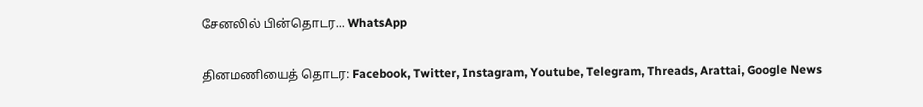சேனலில் பின்தொடர... WhatsApp

தினமணியைத் தொடர: Facebook, Twitter, Instagram, Youtube, Telegram, Threads, Arattai, Google News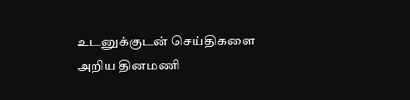உடனுக்குடன் செய்திகளை அறிய தினமணி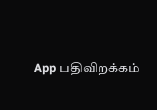App பதிவிறக்கம்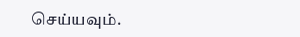செய்யவும்.